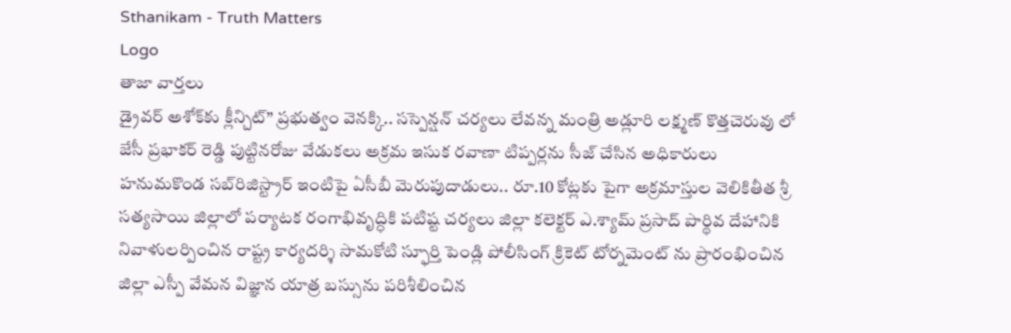Sthanikam - Truth Matters
Logo
తాజా వార్తలు
డ్రైవర్ అశోక్‌కు క్లీన్చిట్” ప్రభుత్వం వెనక్కి.. సస్పెన్షన్ చర్యలు లేవన్న మంత్రి అడ్లూరి లక్ష్మణ్ కొత్తచెరువు లో జేసీ ప్రభాకర్ రెడ్డి పుట్టినరోజు వేడుకలు అక్రమ ఇసుక రవాణా టిప్పర్లను సీజ్ చేసిన అధికారులు హనుమకొండ సబ్‌రిజిస్ట్రార్ ఇంటిపై ఏసీబీ మెరుపుదాడులు.. రూ.10 కోట్లకు పైగా అక్రమాస్తుల వెలికితీత శ్రీ సత్యసాయి జిల్లాలో పర్యాటక రంగాభివృద్ధికి పటిష్ట చర్యలు జిల్లా కలెక్టర్ ఎ.శ్యామ్ ప్రసాద్ పార్థివ దేహానికి నివాళులర్పించిన రాష్ట్ర కార్యదర్శి సామకోటి స్ఫూర్తి పెండ్లి పోలీసింగ్ క్రికెట్ టోర్నమెంట్ ను ప్రారంభించిన జిల్లా ఎస్పీ వేమన విజ్ఞాన యాత్ర బస్సును పరిశీలించిన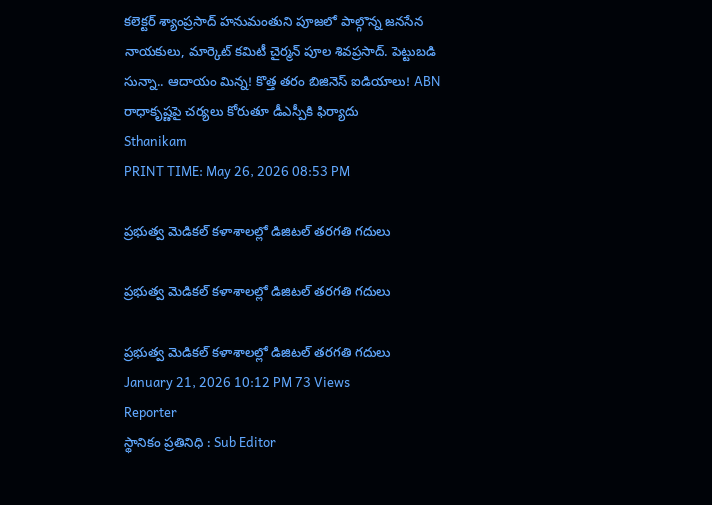కలెక్టర్ శ్యాంప్రసాద్ హనుమంతుని పూజలో పాల్గొన్న జనసేన నాయకులు, మార్కెట్ కమిటీ చైర్మన్ పూల శివప్రసాద్. పెట్టుబడి సున్నా.. ఆదాయం మిన్న! కొత్త తరం బిజినెస్ ఐడియాలు! ABN రాధాకృష్ణపై చర్యలు కోరుతూ డీఎస్పీకి ఫిర్యాదు
Sthanikam
PRINT TIME: May 26, 2026 08:53 PM

ప్రభుత్వ మెడికల్ కళాశాలల్లో డిజిటల్ తరగతి గదులు

ప్రభుత్వ మెడికల్ కళాశాలల్లో డిజిటల్ తరగతి గదులు

ప్రభుత్వ మెడికల్ కళాశాలల్లో డిజిటల్ తరగతి గదులు
January 21, 2026 10:12 PM 73 Views
Reporter
స్థానికం ప్రతినిధి : Sub Editor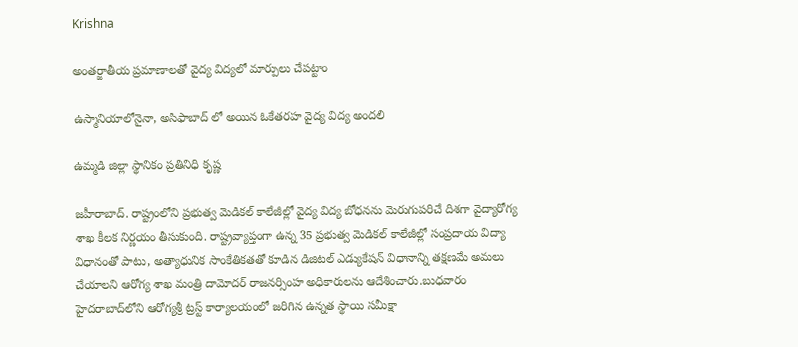Krishna

అంతర్జాతీయ ప్రమాణాలతో వైద్య విద్యలో మార్పులు చేపట్టాం

ఉస్మానియాలోనైనా, అసిఫాబాద్ లో అయిన ఓకేతరహ వైద్య విద్య అందలి

ఉమ్మడి జిల్లా స్థానికం ప్రతినిధి కృష్ణ

జహీరాబాద్. రాష్ట్రంలోని ప్రభుత్వ మెడికల్ కాలేజీల్లో వైద్య విద్య బోధనను మెరుగుపరిచే దిశగా వైద్యారోగ్య శాఖ కీలక నిర్ణయం తీసుకుంది. రాష్ట్రవ్యాప్తంగా ఉన్న 35 ప్రభుత్వ మెడికల్ కాలేజీల్లో సంప్రదాయ విద్యా విధానంతో పాటు, అత్యాధునిక సాంకేతికతతో కూడిన డిజిటల్ ఎడ్యుకేషన్ విధానాన్ని తక్షణమే అమలు చేయాలని ఆరోగ్య శాఖ మంత్రి దామోదర్ రాజనర్సింహ అధికారులను ఆదేశించారు.బుధవారం హైదరాబాద్‌లోని ఆరోగ్యశ్రీ ట్రస్ట్ కార్యాలయంలో జరిగిన ఉన్నత స్థాయి సమీక్షా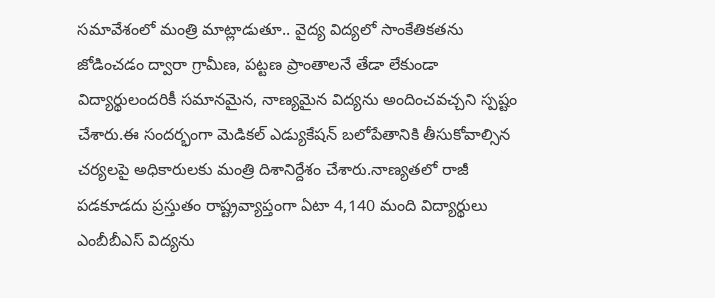సమావేశంలో మంత్రి మాట్లాడుతూ.. వైద్య విద్యలో సాంకేతికతను జోడించడం ద్వారా గ్రామీణ, పట్టణ ప్రాంతాలనే తేడా లేకుండా విద్యార్థులందరికీ సమానమైన, నాణ్యమైన విద్యను అందించవచ్చని స్పష్టం చేశారు.ఈ సందర్భంగా మెడికల్‌ ఎడ్యుకేషన్ బలోపేతానికి తీసుకోవాల్సిన చర్యలపై అధికారులకు మంత్రి దిశానిర్దేశం చేశారు.నాణ్యతలో రాజీ పడకూడదు ప్రస్తుతం రాష్ట్రవ్యాప్తంగా ఏటా 4,140 మంది విద్యార్థులు ఎంబీబీఎస్ విద్యను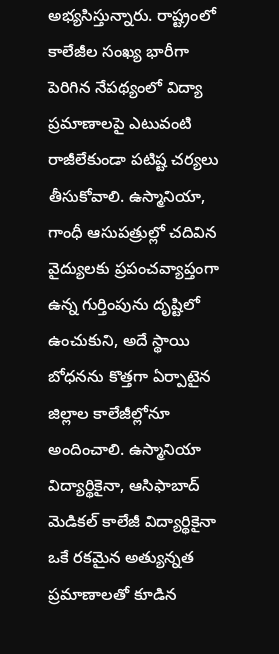అభ్యసిస్తున్నారు. రాష్ట్రంలో కాలేజీల సంఖ్య భారీగా పెరిగిన నేపథ్యంలో విద్యా ప్రమాణాలపై ఎటువంటి రాజీలేకుండా పటిష్ట చర్యలు తీసుకోవాలి. ఉస్మానియా, గాంధీ ఆసుపత్రుల్లో చదివిన వైద్యులకు ప్రపంచవ్యాప్తంగా ఉన్న గుర్తింపును దృష్టిలో ఉంచుకుని, అదే స్థాయి బోధనను కొత్తగా ఏర్పాటైన జిల్లాల కాలేజీల్లోనూ అందించాలి. ఉస్మానియా విద్యార్థికైనా, ఆసిఫాబాద్ మెడికల్ కాలేజీ విద్యార్థికైనా ఒకే రకమైన అత్యున్నత ప్రమాణాలతో కూడిన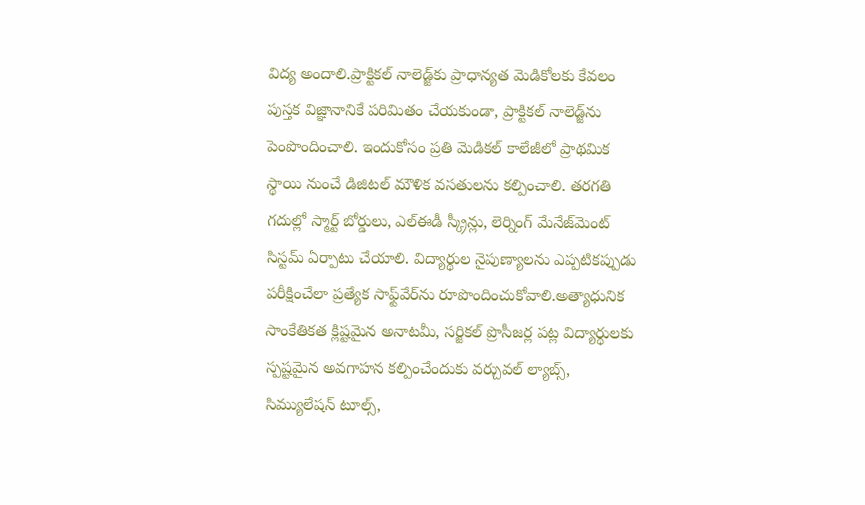విద్య అందాలి.ప్రాక్టికల్ నాలెడ్జ్‌కు ప్రాధాన్యత మెడికోలకు కేవలం పుస్తక విజ్ఞానానికే పరిమితం చేయకుండా, ప్రాక్టికల్ నాలెడ్జ్‌ను పెంపొందించాలి. ఇందుకోసం ప్రతి మెడికల్ కాలేజీలో ప్రాథమిక స్థాయి నుంచే డిజిటల్ మౌళిక వసతులను కల్పించాలి. తరగతి గదుల్లో స్మార్ట్ బోర్డులు, ఎల్ఈడీ స్క్రీన్లు, లెర్నింగ్ మేనేజ్‌మెంట్ సిస్టమ్ ఏర్పాటు చేయాలి. విద్యార్థుల నైపుణ్యాలను ఎప్పటికప్పుడు పరీక్షించేలా ప్రత్యేక సాఫ్ట్‌వేర్‌ను రూపొందించుకోవాలి.అత్యాధునిక సాంకేతికత క్లిష్టమైన అనాటమీ, సర్జికల్ ప్రొసీజర్ల పట్ల విద్యార్థులకు స్పష్టమైన అవగాహన కల్పించేందుకు వర్చువల్ ల్యాబ్స్, సిమ్యులేషన్ టూల్స్,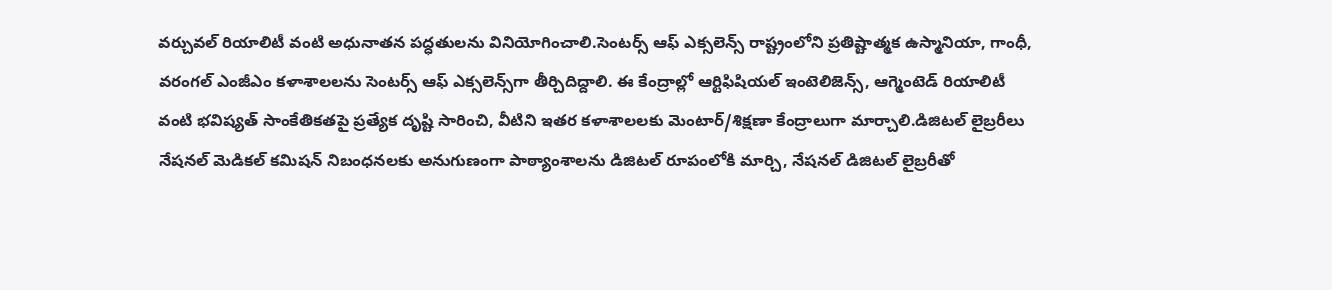వర్చువల్ రియాలిటీ వంటి అధునాతన పద్ధతులను వినియోగించాలి.సెంటర్స్ ఆఫ్ ఎక్సలెన్స్ రాష్ట్రంలోని ప్రతిష్టాత్మక ఉస్మానియా, గాంధీ, వరంగల్ ఎంజీఎం కళాశాలలను సెంటర్స్ ఆఫ్ ఎక్సలెన్స్‌గా తీర్చిదిద్దాలి. ఈ కేంద్రాల్లో ఆర్టిఫిషియల్ ఇంటెలిజెన్స్, ఆగ్మెంటెడ్ రియాలిటీ వంటి భవిష్యత్ సాంకేతికతపై ప్రత్యేక దృష్టి సారించి, వీటిని ఇతర కళాశాలలకు మెంటార్/శిక్షణా కేంద్రాలుగా మార్చాలి.డిజిటల్ లైబ్రరీలు నేషనల్ మెడికల్ కమిషన్ నిబంధనలకు అనుగుణంగా పాఠ్యాంశాలను డిజిటల్ రూపంలోకి మార్చి, నేషనల్ డిజిటల్ లైబ్రరీతో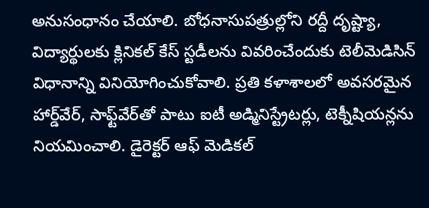అనుసంధానం చేయాలి. బోధనాసుపత్రుల్లోని రద్దీ దృష్ట్యా, విద్యార్థులకు క్లినికల్ కేస్ స్టడీలను వివరించేందుకు టెలీమెడిసిన్ విధానాన్ని వినియోగించుకోవాలి. ప్రతి కళాశాలలో అవసరమైన హార్డ్‌వేర్, సాఫ్ట్‌వేర్‌తో పాటు ఐటీ అడ్మినిస్ట్రేటర్లు, టెక్నీషియన్లను నియమించాలి. డైరెక్టర్ ఆఫ్ మెడికల్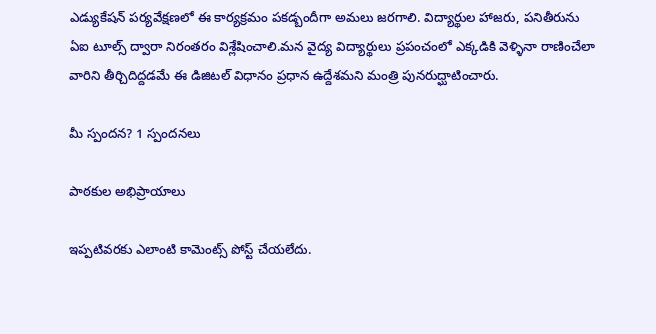ఎడ్యుకేషన్ పర్యవేక్షణలో ఈ కార్యక్రమం పకడ్బందీగా అమలు జరగాలి. విద్యార్థుల హాజరు, పనితీరును ఏఐ టూల్స్ ద్వారా నిరంతరం విశ్లేషించాలి.మన వైద్య విద్యార్థులు ప్రపంచంలో ఎక్కడికి వెళ్ళినా రాణించేలా వారిని తీర్చిదిద్దడమే ఈ డిజిటల్ విధానం ప్రధాన ఉద్దేశమని మంత్రి పునరుద్ఘాటించారు.

మీ స్పందన? 1 స్పందనలు

పాఠకుల అభిప్రాయాలు

ఇప్పటివరకు ఎలాంటి కామెంట్స్ పోస్ట్ చేయలేదు.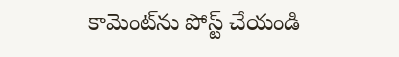కామెంట్‌ను పోస్ట్ చేయండి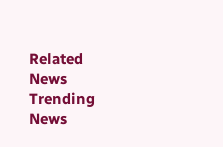Related News
Trending News